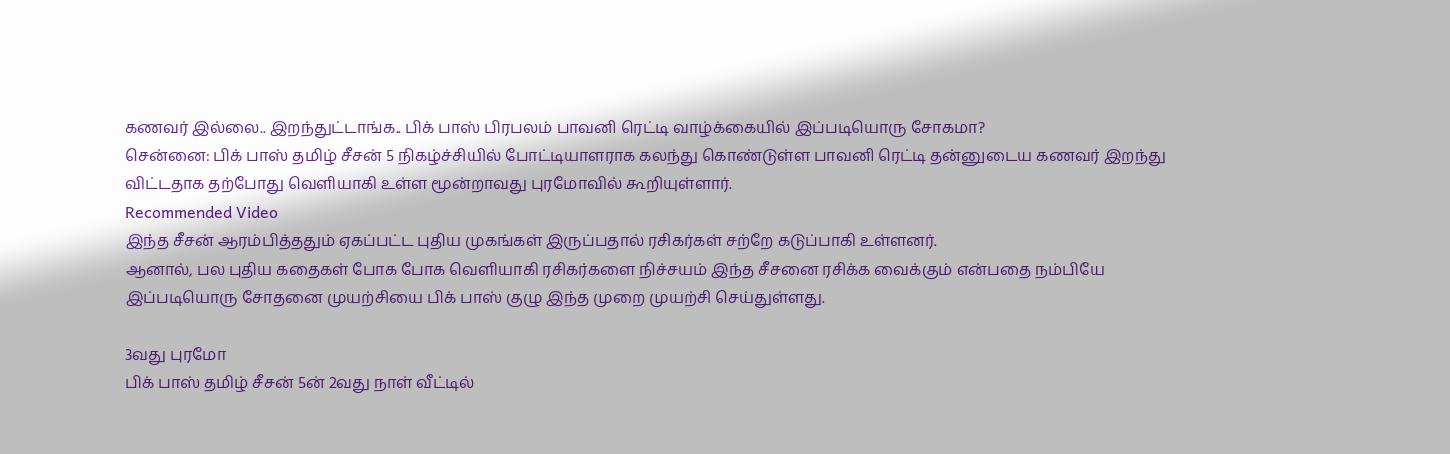கணவர் இல்லை.. இறந்துட்டாங்க.. பிக் பாஸ் பிரபலம் பாவனி ரெட்டி வாழ்க்கையில் இப்படியொரு சோகமா?
சென்னை: பிக் பாஸ் தமிழ் சீசன் 5 நிகழ்ச்சியில் போட்டியாளராக கலந்து கொண்டுள்ள பாவனி ரெட்டி தன்னுடைய கணவர் இறந்து விட்டதாக தற்போது வெளியாகி உள்ள மூன்றாவது புரமோவில் கூறியுள்ளார்.
Recommended Video
இந்த சீசன் ஆரம்பித்ததும் ஏகப்பட்ட புதிய முகங்கள் இருப்பதால் ரசிகர்கள் சற்றே கடுப்பாகி உள்ளனர்.
ஆனால், பல புதிய கதைகள் போக போக வெளியாகி ரசிகர்களை நிச்சயம் இந்த சீசனை ரசிக்க வைக்கும் என்பதை நம்பியே இப்படியொரு சோதனை முயற்சியை பிக் பாஸ் குழு இந்த முறை முயற்சி செய்துள்ளது.

3வது புரமோ
பிக் பாஸ் தமிழ் சீசன் 5ன் 2வது நாள் வீட்டில்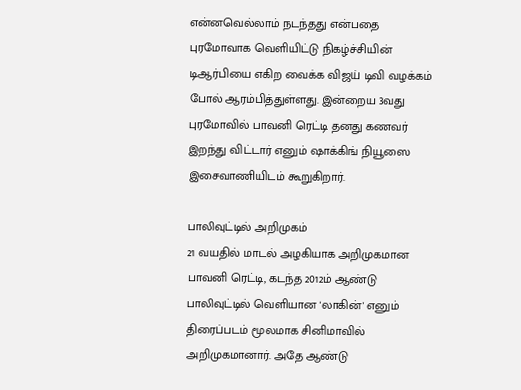என்னவெல்லாம் நடந்தது என்பதை புரமோவாக வெளியிட்டு நிகழ்ச்சியின் டிஆர்பியை எகிற வைக்க விஜய் டிவி வழக்கம் போல் ஆரம்பித்துள்ளது. இன்றைய 3வது புரமோவில் பாவனி ரெட்டி தனது கணவர் இறந்து விட்டார் எனும் ஷாக்கிங் நியூஸை இசைவாணியிடம் கூறுகிறார்.

பாலிவுட்டில் அறிமுகம்
21 வயதில் மாடல் அழகியாக அறிமுகமான பாவனி ரெட்டி, கடந்த 2012ம் ஆண்டு பாலிவுட்டில் வெளியான 'லாகின்' எனும் திரைப்படம் மூலமாக சினிமாவில் அறிமுகமானார். அதே ஆண்டு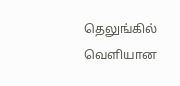தெலுங்கில் வெளியான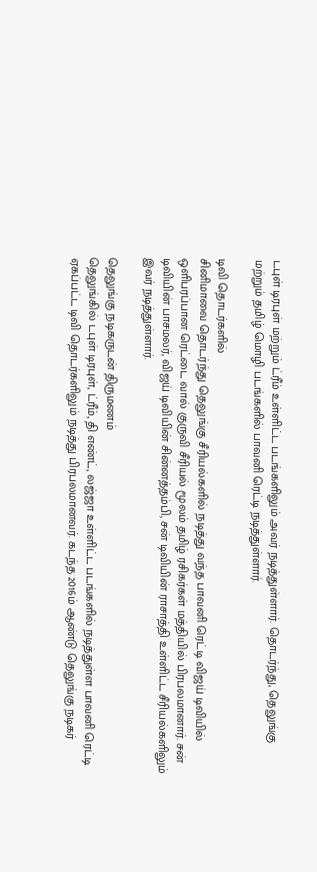டபுள் டிரபுள் மற்றும் ட்ரீம் உள்ளிட்ட படங்களிலும் அவர் நடித்துள்ளார். தொடர்ந்து, தெலுங்கு மற்றும் தமிழ் மொழி படங்களில் பாவனி ரெட்டி நடித்துள்ளார்.

டிவி தொடர்களில்
சினிமாவை தொடர்ந்து தெலுங்கு சீரியல்களில் நடித்து வந்த பாவனி ரெட்டி விஜய் டிவியில் ஒளிபரப்பான ரெட்டை வால் குருவி சீரியல் மூலம் தமிழ் ரசிகர்கள் மத்தியில் பிரபலமானார். சன் டிவியின் பாசமலர், விஜய் டிவியின் சின்னத்தம்பி, சன் டிவியின் ராசாத்தி உள்ளிட்ட சீரியல்களிலும் இவர் நடித்துள்ளார்.

தெலுங்கு நடிகருடன் திருமணம்
தெலுங்கில் டபுள் டிரபுள், ட்ரீம், தி எண்ட், லஜ்ஜா உள்ளிட்ட படங்களில் நடித்துள்ள பாவனி ரெட்டி ஏகப்பட்ட டிவி தொடர்களிலும் நடித்து பிரபலமானவர். கடந்த 2016ம் ஆண்டு தெலுங்கு நடிகர்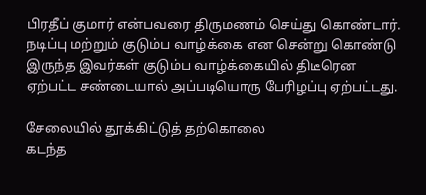பிரதீப் குமார் என்பவரை திருமணம் செய்து கொண்டார். நடிப்பு மற்றும் குடும்ப வாழ்க்கை என சென்று கொண்டு இருந்த இவர்கள் குடும்ப வாழ்க்கையில் திடீரென ஏற்பட்ட சண்டையால் அப்படியொரு பேரிழப்பு ஏற்பட்டது.

சேலையில் தூக்கிட்டுத் தற்கொலை
கடந்த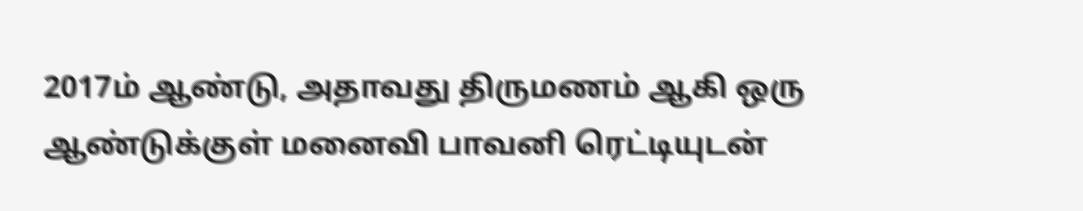2017ம் ஆண்டு, அதாவது திருமணம் ஆகி ஒரு ஆண்டுக்குள் மனைவி பாவனி ரெட்டியுடன்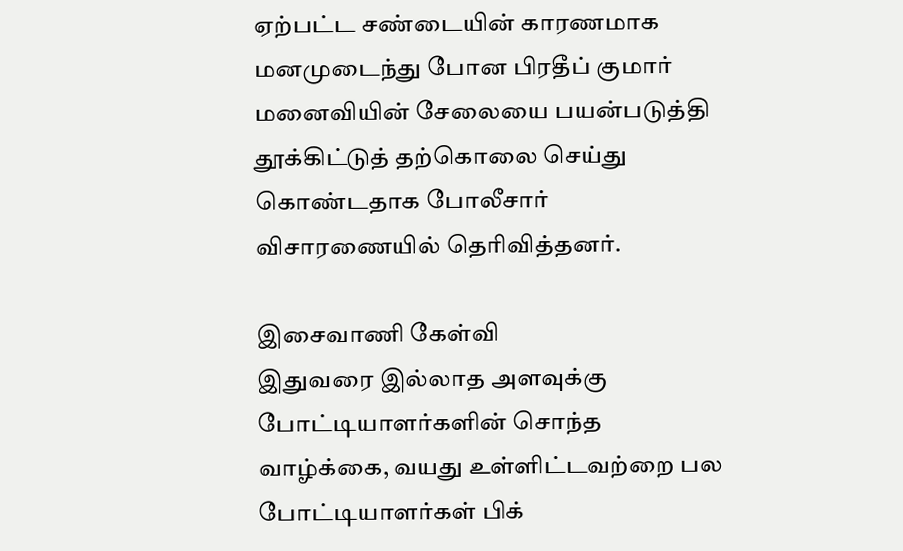ஏற்பட்ட சண்டையின் காரணமாக மனமுடைந்து போன பிரதீப் குமார் மனைவியின் சேலையை பயன்படுத்தி தூக்கிட்டுத் தற்கொலை செய்து கொண்டதாக போலீசார் விசாரணையில் தெரிவித்தனர்.

இசைவாணி கேள்வி
இதுவரை இல்லாத அளவுக்கு போட்டியாளர்களின் சொந்த வாழ்க்கை, வயது உள்ளிட்டவற்றை பல போட்டியாளர்கள் பிக்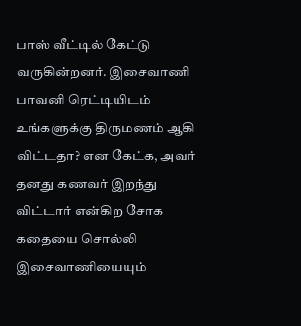பாஸ் வீட்டில் கேட்டு வருகின்றனர். இசைவாணி பாவனி ரெட்டியிடம் உங்களுக்கு திருமணம் ஆகி விட்டதா? என கேட்க, அவர் தனது கணவர் இறந்து விட்டார் என்கிற சோக கதையை சொல்லி இசைவாணியையும்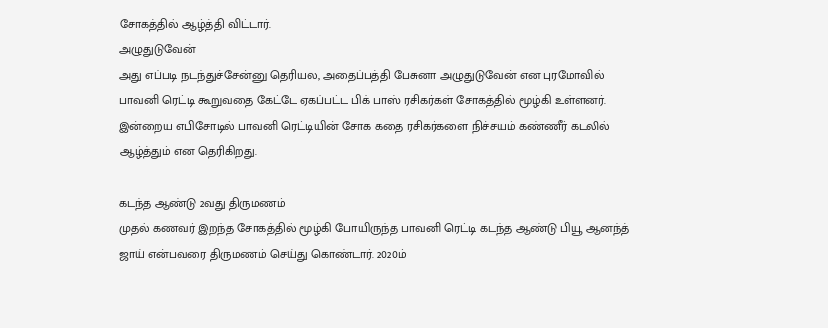சோகத்தில் ஆழ்த்தி விட்டார்.
அழுதுடுவேன்
அது எப்படி நடந்துச்சேன்னு தெரியல, அதைப்பத்தி பேசுனா அழுதுடுவேன் என புரமோவில் பாவனி ரெட்டி கூறுவதை கேட்டே ஏகப்பட்ட பிக் பாஸ் ரசிகர்கள் சோகத்தில் மூழ்கி உள்ளனர். இன்றைய எபிசோடில் பாவனி ரெட்டியின் சோக கதை ரசிகர்களை நிச்சயம் கண்ணீர் கடலில் ஆழ்த்தும் என தெரிகிறது.

கடந்த ஆண்டு 2வது திருமணம்
முதல் கணவர் இறந்த சோகத்தில் மூழ்கி போயிருந்த பாவனி ரெட்டி கடந்த ஆண்டு பியூ ஆனந்த் ஜாய் என்பவரை திருமணம் செய்து கொண்டார். 2020ம்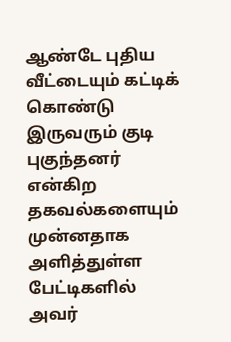ஆண்டே புதிய வீட்டையும் கட்டிக் கொண்டு இருவரும் குடி புகுந்தனர் என்கிற தகவல்களையும் முன்னதாக அளித்துள்ள பேட்டிகளில் அவர்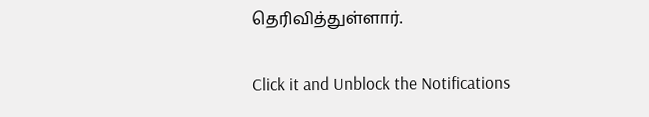தெரிவித்துள்ளார்.


Click it and Unblock the Notifications